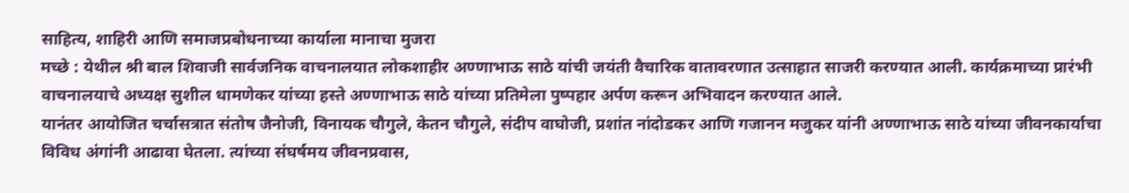साहित्य, शाहिरी आणि समाजप्रबोधनाच्या कार्याला मानाचा मुजरा
मच्छे : येथील श्री बाल शिवाजी सार्वजनिक वाचनालयात लोकशाहीर अण्णाभाऊ साठे यांची जयंती वैचारिक वातावरणात उत्साहात साजरी करण्यात आली. कार्यक्रमाच्या प्रारंभी वाचनालयाचे अध्यक्ष सुशील धामणेकर यांच्या हस्ते अण्णाभाऊ साठे यांच्या प्रतिमेला पुष्पहार अर्पण करून अभिवादन करण्यात आले.
यानंतर आयोजित चर्चासत्रात संतोष जैनोजी, विनायक चौगुले, केतन चौगुले, संदीप वाघोजी, प्रशांत नांदोडकर आणि गजानन मजुकर यांनी अण्णाभाऊ साठे यांच्या जीवनकार्याचा विविध अंगांनी आढावा घेतला. त्यांच्या संघर्षमय जीवनप्रवास,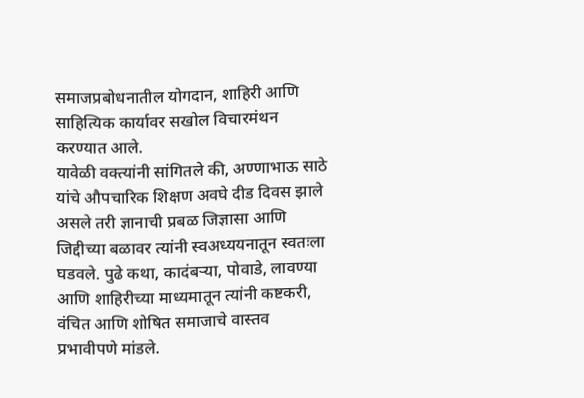समाजप्रबोधनातील योगदान, शाहिरी आणि साहित्यिक कार्यावर सखोल विचारमंथन करण्यात आले.
यावेळी वक्त्यांनी सांगितले की, अण्णाभाऊ साठे यांचे औपचारिक शिक्षण अवघे दीड दिवस झाले असले तरी ज्ञानाची प्रबळ जिज्ञासा आणि जिद्दीच्या बळावर त्यांनी स्वअध्ययनातून स्वतःला घडवले. पुढे कथा, कादंबऱ्या, पोवाडे, लावण्या आणि शाहिरीच्या माध्यमातून त्यांनी कष्टकरी, वंचित आणि शोषित समाजाचे वास्तव प्रभावीपणे मांडले.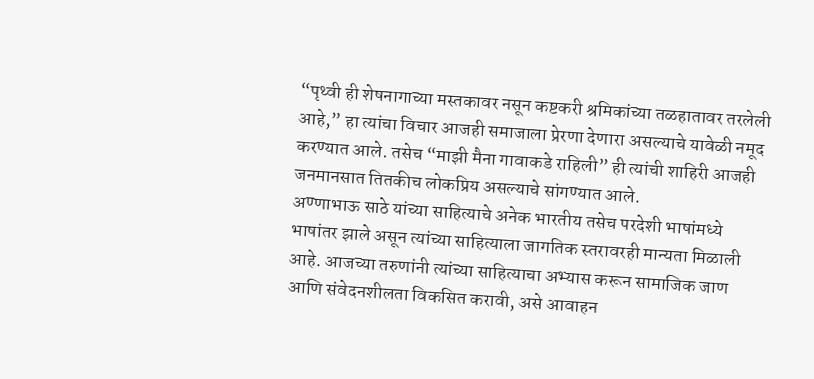“पृथ्वी ही शेषनागाच्या मस्तकावर नसून कष्टकरी श्रमिकांच्या तळहातावर तरलेली आहे,” हा त्यांचा विचार आजही समाजाला प्रेरणा देणारा असल्याचे यावेळी नमूद करण्यात आले. तसेच “माझी मैना गावाकडे राहिली” ही त्यांची शाहिरी आजही जनमानसात तितकीच लोकप्रिय असल्याचे सांगण्यात आले.
अण्णाभाऊ साठे यांच्या साहित्याचे अनेक भारतीय तसेच परदेशी भाषांमध्ये भाषांतर झाले असून त्यांच्या साहित्याला जागतिक स्तरावरही मान्यता मिळाली आहे. आजच्या तरुणांनी त्यांच्या साहित्याचा अभ्यास करून सामाजिक जाण आणि संवेदनशीलता विकसित करावी, असे आवाहन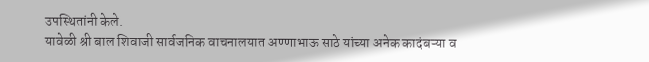उपस्थितांनी केले.
यावेळी श्री बाल शिवाजी सार्वजनिक वाचनालयात अण्णाभाऊ साठे यांच्या अनेक कादंबऱ्या व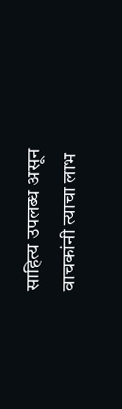साहित्य उपलब्ध असून वाचकांनी त्याचा लाभ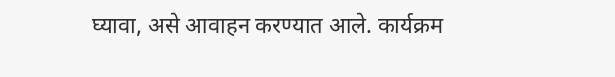घ्यावा, असे आवाहन करण्यात आले. कार्यक्रम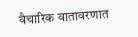वैचारिक वातावरणात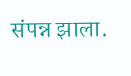संपन्न झाला.